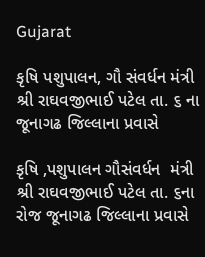Gujarat

કૃષિ પશુપાલન, ગૌ સંવર્ધન મંત્રી શ્રી રાઘવજીભાઈ પટેલ તા. ૬ ના જૂનાગઢ જિલ્લાના પ્રવાસે

કૃષિ ,પશુપાલન ગૌસંવર્ધન  મંત્રી શ્રી રાઘવજીભાઈ પટેલ તા. ૬ના રોજ જૂનાગઢ જિલ્લાના પ્રવાસે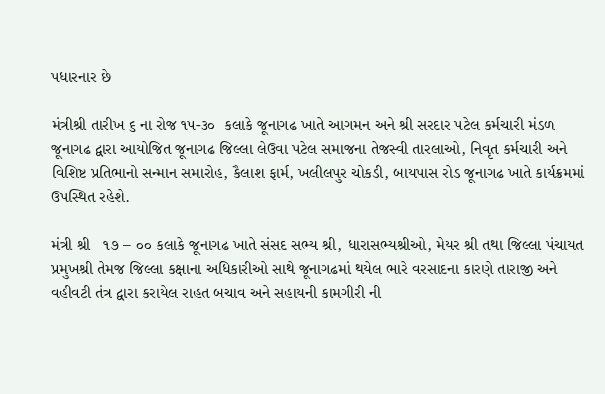પધારનાર છે

મંત્રીશ્રી તારીખ ૬ ના રોજ ૧૫-૩૦  કલાકે જૂનાગઢ ખાતે આગમન અને શ્રી સરદાર પટેલ કર્મચારી મંડળ જૂનાગઢ દ્વારા આયોજિત જૂનાગઢ જિલ્લા લેઉવા પટેલ સમાજના તેજસ્વી તારલાઓ, નિવૃત કર્મચારી અને વિશિષ્ટ પ્રતિભાનો સન્માન સમારોહ, કૈલાશ ફાર્મ, ખલીલપુર ચોકડી, બાયપાસ રોડ જૂનાગઢ ખાતે કાર્યક્રમમાં ઉપસ્થિત રહેશે.

મંત્રી શ્રી   ૧૭ – ૦૦ કલાકે જૂનાગઢ ખાતે સંસદ સભ્ય શ્રી, ધારાસભ્યશ્રીઓ, મેયર શ્રી તથા જિલ્લા પંચાયત પ્રમુખશ્રી તેમજ જિલ્લા કક્ષાના અધિકારીઓ સાથે જૂનાગઢમાં થયેલ ભારે વરસાદના કારણે તારાજી અને વહીવટી તંત્ર દ્વારા કરાયેલ રાહત બચાવ અને સહાયની કામગીરી ની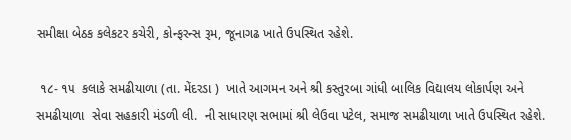સમીક્ષા બેઠક કલેકટર કચેરી, કોન્ફરન્સ રૂમ, જૂનાગઢ ખાતે ઉપસ્થિત રહેશે.

 ૧૮- ૧૫  કલાકે સમઢીયાળા (તા. મેંદરડા )  ખાતે આગમન અને શ્રી કસ્તુરબા ગાંધી બાલિક વિદ્યાલય લોકાર્પણ અને સમઢીયાળા  સેવા સહકારી મંડળી લી.  ની સાધારણ સભામાં શ્રી લેઉવા પટેલ, સમાજ સમઢીયાળા ખાતે ઉપસ્થિત રહેશે.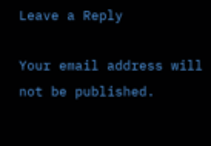Leave a Reply

Your email address will not be published.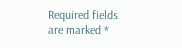Required fields are marked *